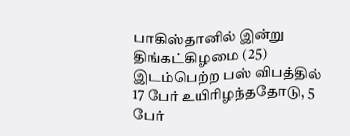பாகிஸ்தானில் இன்று திங்கட்கிழமை (25) இடம்பெற்ற பஸ் விபத்தில் 17 பேர் உயிரிழந்ததோடு, 5 பேர்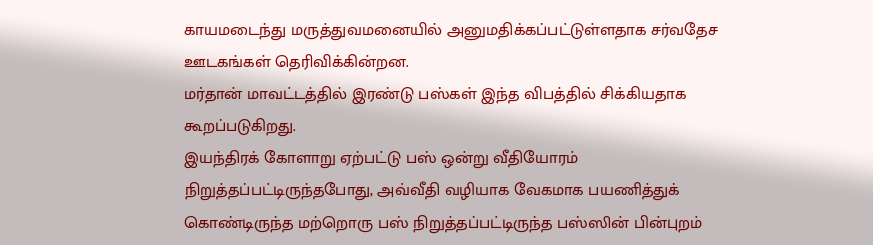காயமடைந்து மருத்துவமனையில் அனுமதிக்கப்பட்டுள்ளதாக சர்வதேச ஊடகங்கள் தெரிவிக்கின்றன.
மர்தான் மாவட்டத்தில் இரண்டு பஸ்கள் இந்த விபத்தில் சிக்கியதாக கூறப்படுகிறது.
இயந்திரக் கோளாறு ஏற்பட்டு பஸ் ஒன்று வீதியோரம் நிறுத்தப்பட்டிருந்தபோது, அவ்வீதி வழியாக வேகமாக பயணித்துக் கொண்டிருந்த மற்றொரு பஸ் நிறுத்தப்பட்டிருந்த பஸ்ஸின் பின்புறம்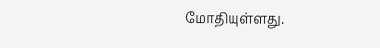மோதியுள்ளது.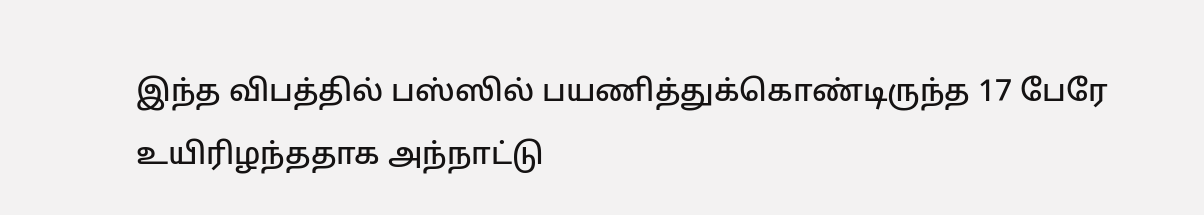இந்த விபத்தில் பஸ்ஸில் பயணித்துக்கொண்டிருந்த 17 பேரே உயிரிழந்ததாக அந்நாட்டு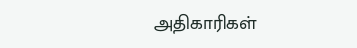அதிகாரிகள்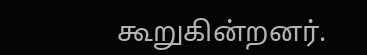கூறுகின்றனர்.